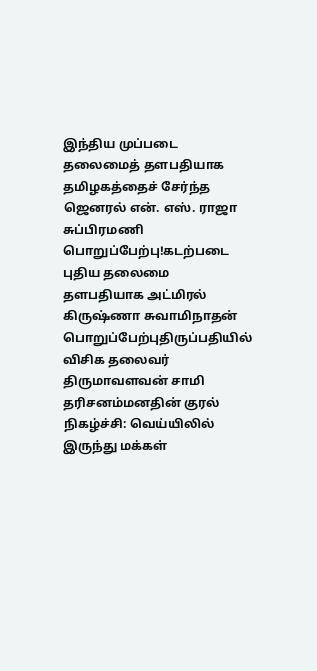இந்திய முப்படை தலைமைத் தளபதியாக தமிழகத்தைச் சேர்ந்த ஜெனரல் என். எஸ். ராஜா சுப்பிரமணி பொறுப்பேற்பு!கடற்படை புதிய தலைமை தளபதியாக அட்மிரல் கிருஷ்ணா சுவாமிநாதன் பொறுப்பேற்புதிருப்பதியில் விசிக தலைவர் திருமாவளவன் சாமி தரிசனம்மனதின் குரல் நிகழ்ச்சி: வெய்யிலில் இருந்து மக்கள்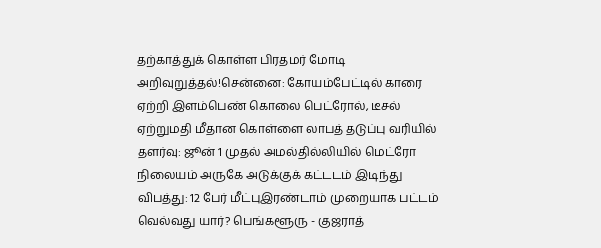தற்காத்துக் கொள்ள பிரதமர் மோடி அறிவுறுத்தல்!சென்னை: கோயம்பேட்டில் காரை ஏற்றி இளம்பெண் கொலை பெட்ரோல், டீசல் ஏற்றுமதி மீதான கொள்ளை லாபத் தடுப்பு வரியில் தளர்வு: ஜூன் 1 முதல் அமல்தில்லியில் மெட்ரோ நிலையம் அருகே அடுக்குக் கட்டடம் இடிந்து விபத்து: 12 பேர் மீட்புஇரண்டாம் முறையாக பட்டம் வெல்வது யார்? பெங்களூரு - குஜராத்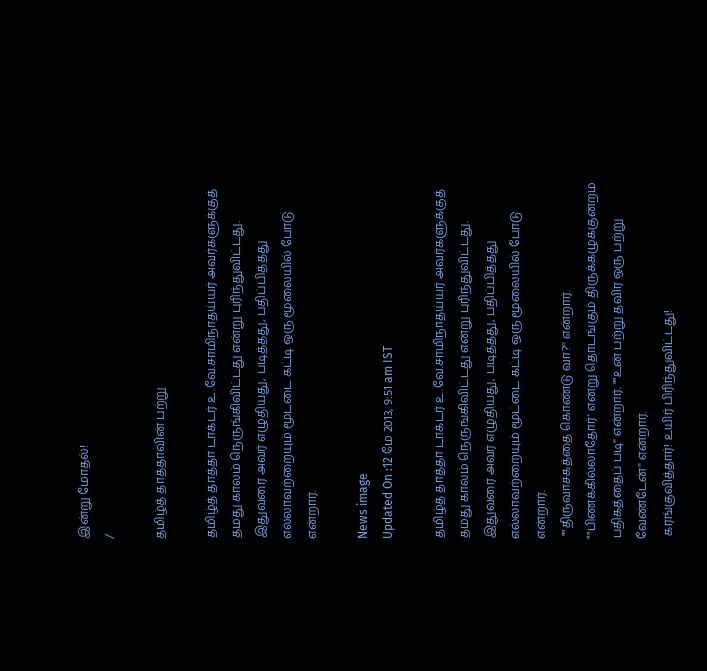இன்று மோதல்!
/

தமிழ்த் தாத்தாவின் பற்று

தமிழ்த் தாத்தா டாக்டர் உ.வே.சாமிநாதய்யர் அவர்களுக்குத் தமது காலம் நெருங்கிவிட்டது என்று புரிந்துவிட்டது. இதுவரை அவர் எழுதியது, படித்தது, பதிப்பித்தது எல்லாவற்றையும் மூட்டை கட்டி ஒரு மூலையில் போடு என்றார்.

News image
Updated On :12 மே 2013, 9:51 am IST

தமிழ்த் தாத்தா டாக்டர் உ.வே.சாமிநாதய்யர் அவர்களுக்குத் தமது காலம் நெருங்கிவிட்டது என்று புரிந்துவிட்டது. இதுவரை அவர் எழுதியது, படித்தது, பதிப்பித்தது எல்லாவற்றையும் மூட்டை கட்டி ஒரு மூலையில் போடு என்றார்.
 ""திருவாசகத்தை கொண்டு வா?'' என்றார். ""பிணக்கில்லாதோர்' என்று தொடங்கும் திருக்கழுக்குன்றம் பதிகத்தைப் படி'' என்றார். ""உன் பற்று தவிர ஒரு பற்று வேண்டேன்'' என்றார்.
 கரங்குவித்தார்! உயிர் பிரிந்துவிட்டது!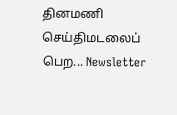தினமணி செய்திமடலைப் பெற... Newsletter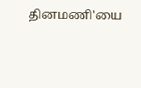தினமணி'யை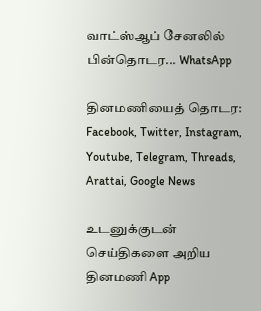வாட்ஸ்ஆப் சேனலில் பின்தொடர... WhatsApp

தினமணியைத் தொடர: Facebook, Twitter, Instagram, Youtube, Telegram, Threads, Arattai, Google News

உடனுக்குடன் செய்திகளை அறிய தினமணி App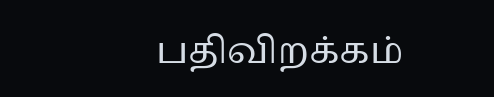பதிவிறக்கம்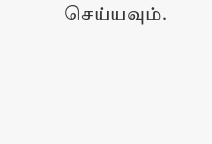செய்யவும்.